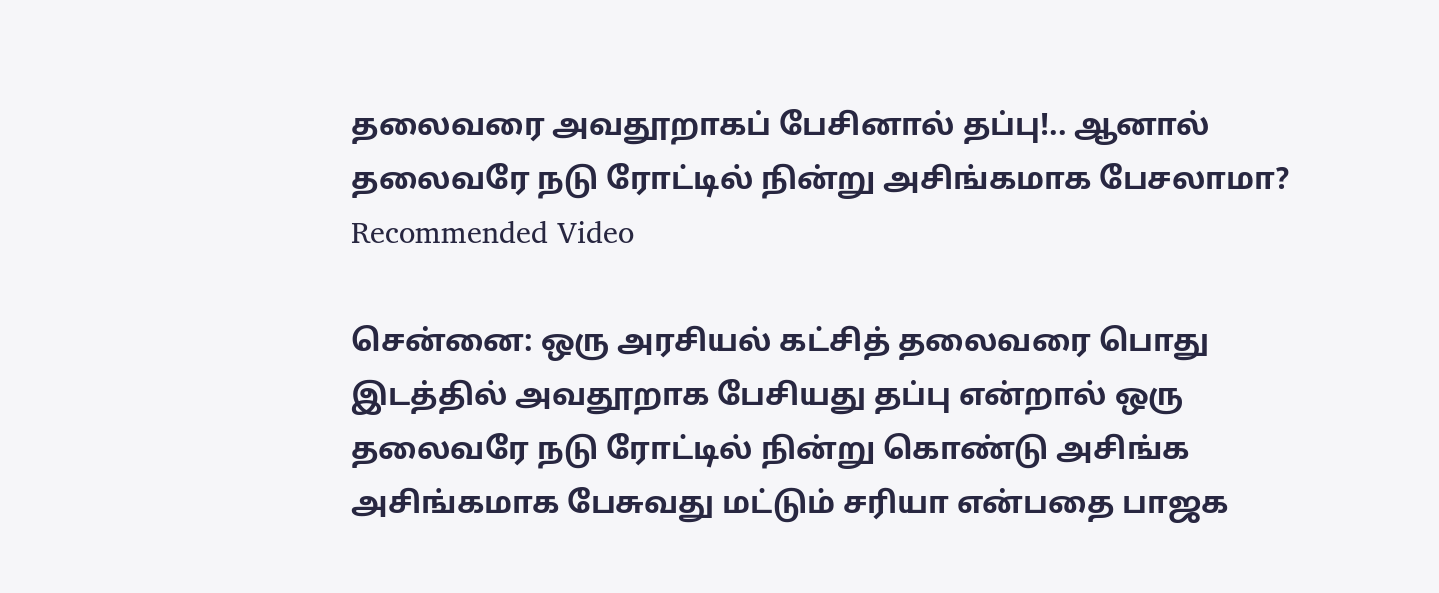தலைவரை அவதூறாகப் பேசினால் தப்பு!.. ஆனால் தலைவரே நடு ரோட்டில் நின்று அசிங்கமாக பேசலாமா?
Recommended Video

சென்னை: ஒரு அரசியல் கட்சித் தலைவரை பொது இடத்தில் அவதூறாக பேசியது தப்பு என்றால் ஒரு தலைவரே நடு ரோட்டில் நின்று கொண்டு அசிங்க அசிங்கமாக பேசுவது மட்டும் சரியா என்பதை பாஜக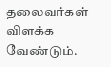தலைவர்கள் விளக்க வேண்டும்.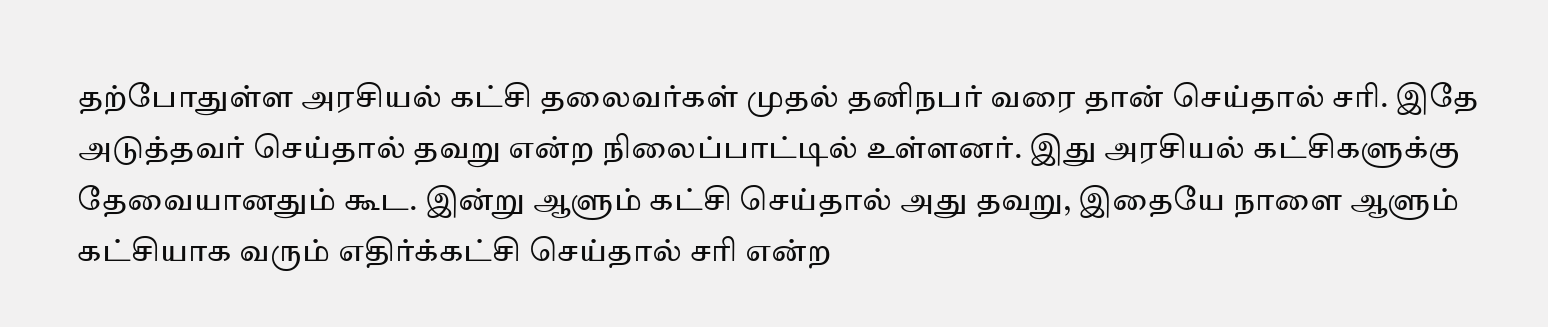தற்போதுள்ள அரசியல் கட்சி தலைவர்கள் முதல் தனிநபர் வரை தான் செய்தால் சரி. இதே அடுத்தவர் செய்தால் தவறு என்ற நிலைப்பாட்டில் உள்ளனர். இது அரசியல் கட்சிகளுக்கு தேவையானதும் கூட. இன்று ஆளும் கட்சி செய்தால் அது தவறு, இதையே நாளை ஆளும் கட்சியாக வரும் எதிர்க்கட்சி செய்தால் சரி என்ற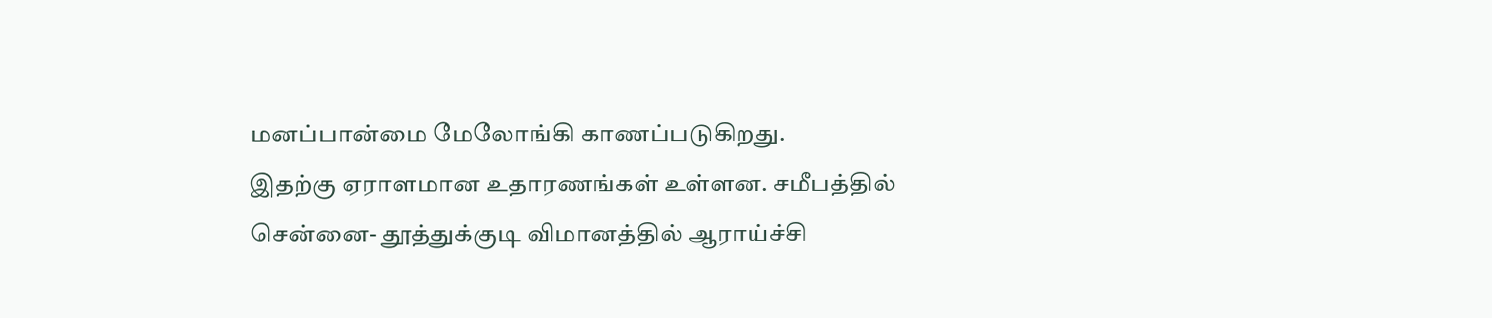மனப்பான்மை மேலோங்கி காணப்படுகிறது.
இதற்கு ஏராளமான உதாரணங்கள் உள்ளன. சமீபத்தில் சென்னை- தூத்துக்குடி விமானத்தில் ஆராய்ச்சி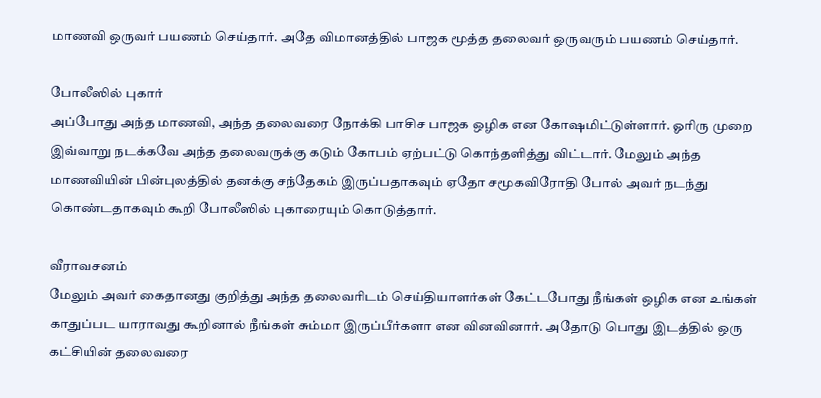மாணவி ஒருவர் பயணம் செய்தார். அதே விமானத்தில் பாஜக மூத்த தலைவர் ஒருவரும் பயணம் செய்தார்.

போலீஸில் புகார்
அப்போது அந்த மாணவி, அந்த தலைவரை நோக்கி பாசிச பாஜக ஒழிக என கோஷமிட்டுள்ளார். ஓரிரு முறை இவ்வாறு நடக்கவே அந்த தலைவருக்கு கடும் கோபம் ஏற்பட்டு கொந்தளித்து விட்டார். மேலும் அந்த மாணவியின் பின்புலத்தில் தனக்கு சந்தேகம் இருப்பதாகவும் ஏதோ சமூகவிரோதி போல் அவர் நடந்து கொண்டதாகவும் கூறி போலீஸில் புகாரையும் கொடுத்தார்.

வீராவசனம்
மேலும் அவர் கைதானது குறித்து அந்த தலைவரிடம் செய்தியாளர்கள் கேட்டபோது நீங்கள் ஒழிக என உங்கள் காதுப்பட யாராவது கூறினால் நீங்கள் சும்மா இருப்பீர்களா என வினவினார். அதோடு பொது இடத்தில் ஒரு கட்சியின் தலைவரை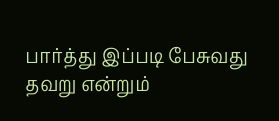பார்த்து இப்படி பேசுவது தவறு என்றும்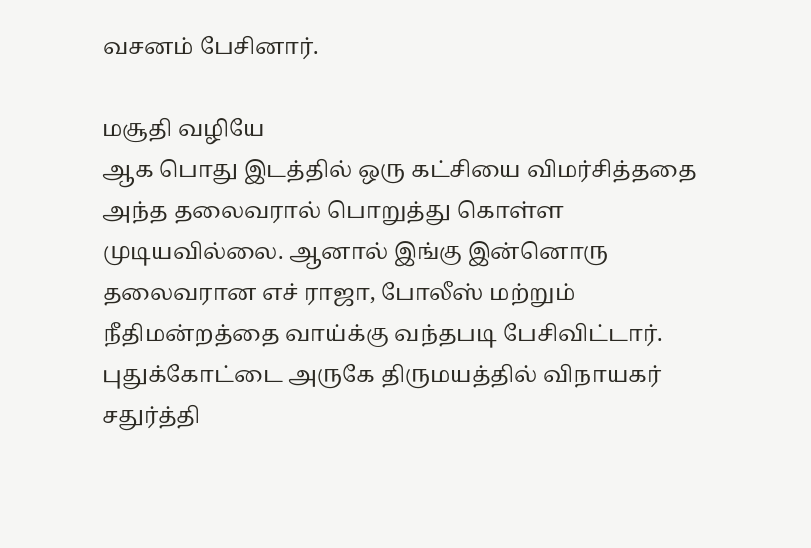வசனம் பேசினார்.

மசூதி வழியே
ஆக பொது இடத்தில் ஒரு கட்சியை விமர்சித்ததை அந்த தலைவரால் பொறுத்து கொள்ள முடியவில்லை. ஆனால் இங்கு இன்னொரு தலைவரான எச் ராஜா, போலீஸ் மற்றும் நீதிமன்றத்தை வாய்க்கு வந்தபடி பேசிவிட்டார். புதுக்கோட்டை அருகே திருமயத்தில் விநாயகர் சதுர்த்தி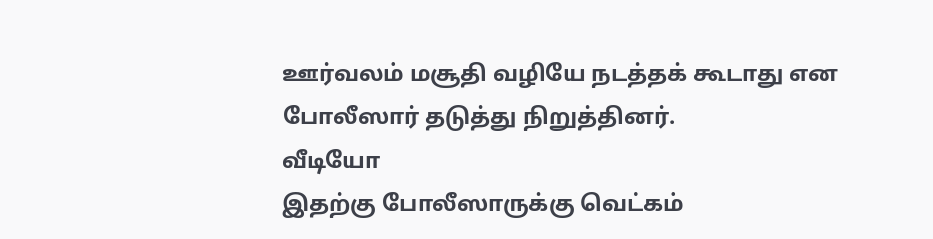ஊர்வலம் மசூதி வழியே நடத்தக் கூடாது என போலீஸார் தடுத்து நிறுத்தினர்.
வீடியோ
இதற்கு போலீஸாருக்கு வெட்கம்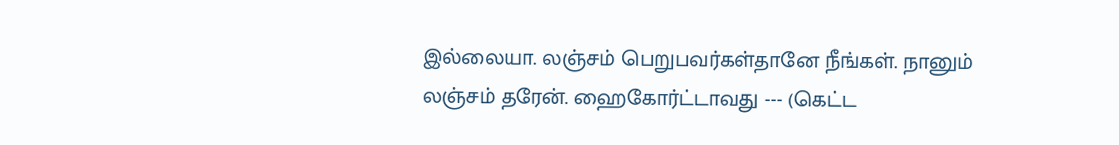இல்லையா. லஞ்சம் பெறுபவர்கள்தானே நீங்கள். நானும் லஞ்சம் தரேன். ஹைகோர்ட்டாவது --- (கெட்ட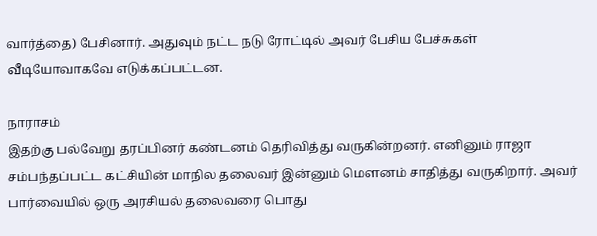வார்த்தை) பேசினார். அதுவும் நட்ட நடு ரோட்டில் அவர் பேசிய பேச்சுகள் வீடியோவாகவே எடுக்கப்பட்டன.

நாராசம்
இதற்கு பல்வேறு தரப்பினர் கண்டனம் தெரிவித்து வருகின்றனர். எனினும் ராஜா சம்பந்தப்பட்ட கட்சியின் மாநில தலைவர் இன்னும் மௌனம் சாதித்து வருகிறார். அவர் பார்வையில் ஒரு அரசியல் தலைவரை பொது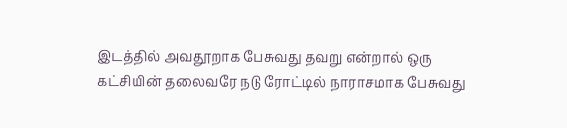இடத்தில் அவதூறாக பேசுவது தவறு என்றால் ஒரு கட்சியின் தலைவரே நடு ரோட்டில் நாராசமாக பேசுவது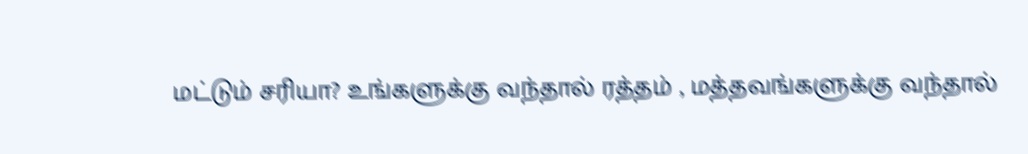மட்டும் சரியா? உங்களுக்கு வந்தால் ரத்தம் , மத்தவங்களுக்கு வந்தால்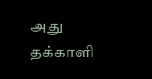அது தக்காளி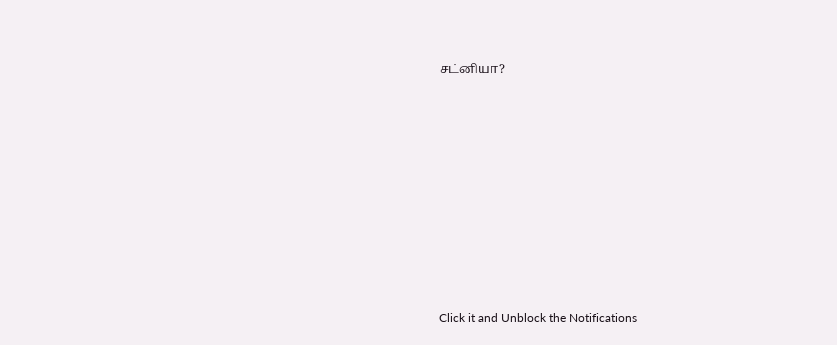சட்னியா?












Click it and Unblock the Notifications